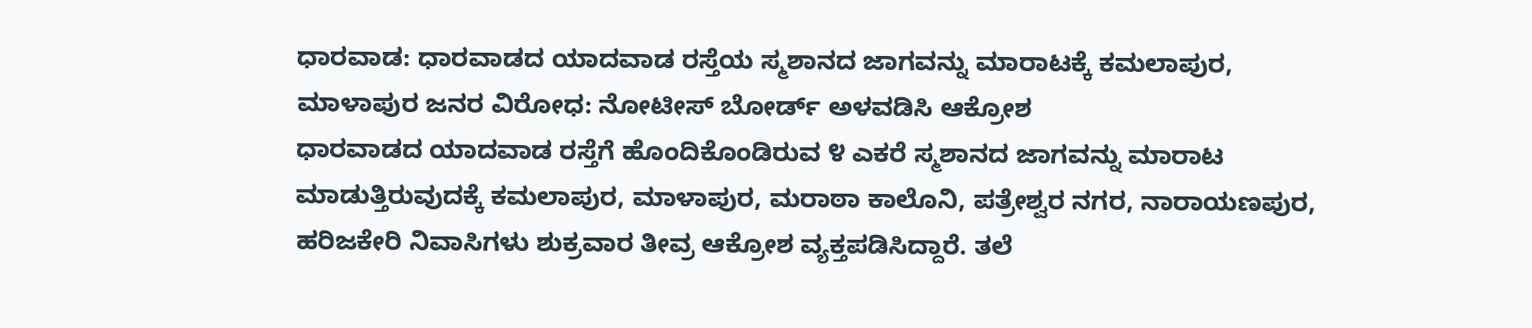ಧಾರವಾಡ: ಧಾರವಾಡದ ಯಾದವಾಡ ರಸ್ತೆಯ ಸ್ಮಶಾನದ ಜಾಗವನ್ನು ಮಾರಾಟಕ್ಕೆ ಕಮಲಾಪುರ, ಮಾಳಾಪುರ ಜನರ ವಿರೋಧ: ನೋಟೀಸ್ ಬೋರ್ಡ್ ಅಳವಡಿಸಿ ಆಕ್ರೋಶ
ಧಾರವಾಡದ ಯಾದವಾಡ ರಸ್ತೆಗೆ ಹೊಂದಿಕೊಂಡಿರುವ ೪ ಎಕರೆ ಸ್ಮಶಾನದ ಜಾಗವನ್ನು ಮಾರಾಟ ಮಾಡುತ್ತಿರುವುದಕ್ಕೆ ಕಮಲಾಪುರ, ಮಾಳಾಪುರ, ಮರಾಠಾ ಕಾಲೊನಿ, ಪತ್ರೇಶ್ವರ ನಗರ, ನಾರಾಯಣಪುರ, ಹರಿಜಕೇರಿ ನಿವಾಸಿಗಳು ಶುಕ್ರವಾರ ತೀವ್ರ ಆಕ್ರೋಶ ವ್ಯಕ್ತಪಡಿಸಿದ್ದಾರೆ. ತಲೆ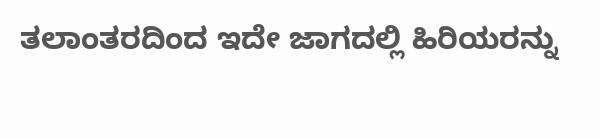ತಲಾಂತರದಿಂದ ಇದೇ ಜಾಗದಲ್ಲಿ ಹಿರಿಯರನ್ನು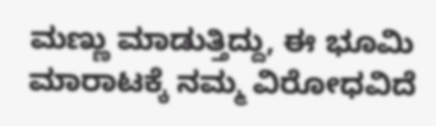ಮಣ್ಣು ಮಾಡುತ್ತಿದ್ದು, ಈ ಭೂಮಿ ಮಾರಾಟಕ್ಕೆ ನಮ್ಮ ವಿರೋಧವಿದೆ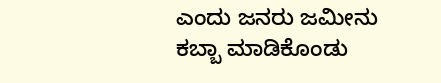ಎಂದು ಜನರು ಜಮೀನು ಕಬ್ಬಾ ಮಾಡಿಕೊಂಡು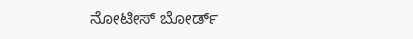ನೋಟೀಸ್ ಬೋರ್ಡ್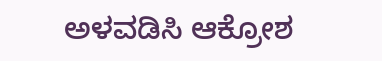ಅಳವಡಿಸಿ ಆಕ್ರೋಶ